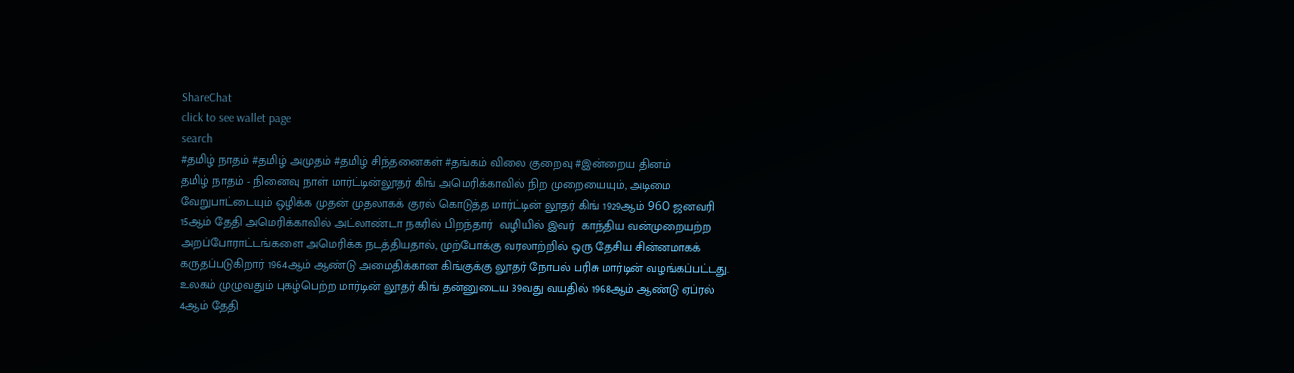ShareChat
click to see wallet page
search
#தமிழ் நாதம் #தமிழ் அமுதம் #தமிழ் சிந்தனைகள் #தங்கம் விலை குறைவு #இன்றைய தினம்
தமிழ் நாதம் - நினைவு நாள் மார்ட்டின்லூதர் கிங் அமெரிக்காவில் நிற முறையையும், அடிமை வேறுபாட்டையும் ஒழிக்க முதன் முதலாகக் குரல் கொடுத்த மார்ட்டின் லூதர் கிங் 1929ஆம் 96೦ ஜனவரி 15ஆம் தேதி அமெரிக்காவில் அட்லாண்டா நகரில் பிறந்தார்  வழியில் இவர்  காந்திய வன்முறையற்ற அறப்போராட்டங்களை அமெரிக்க நடத்தியதால், முற்போக்கு வரலாற்றில் ஒரு தேசிய சின்னமாகக் கருதப்படுகிறார் 1964ஆம் ஆண்டு அமைதிக்கான கிங்குக்கு லூதர் நோபல் பரிசு மார்டின் வழங்கப்பட்டது. உலகம் முழுவதும் புகழ்பெற்ற மார்டின் லூதர் கிங் தன்னுடைய 39வது வயதில் 1968ஆம் ஆண்டு ஏப்ரல் 4ஆம் தேதி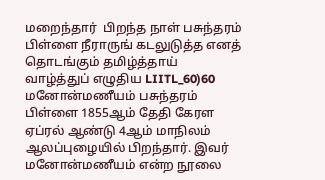மறைந்தார்  பிறந்த நாள் பசுந்தரம் பிள்ளை நீராருங் கடலுடுத்த எனத் தொடங்கும் தமிழ்த்தாய் வாழ்த்துப் எழுதிய LIITL_60)60 மனோன்மணீயம் பசுந்தரம் பிள்ளை 1855ஆம் தேதி கேரள ஏப்ரல் ஆண்டு 4ஆம் மாநிலம் ஆலப்புழையில் பிறந்தார். இவர் மனோன்மணீயம் என்ற நூலை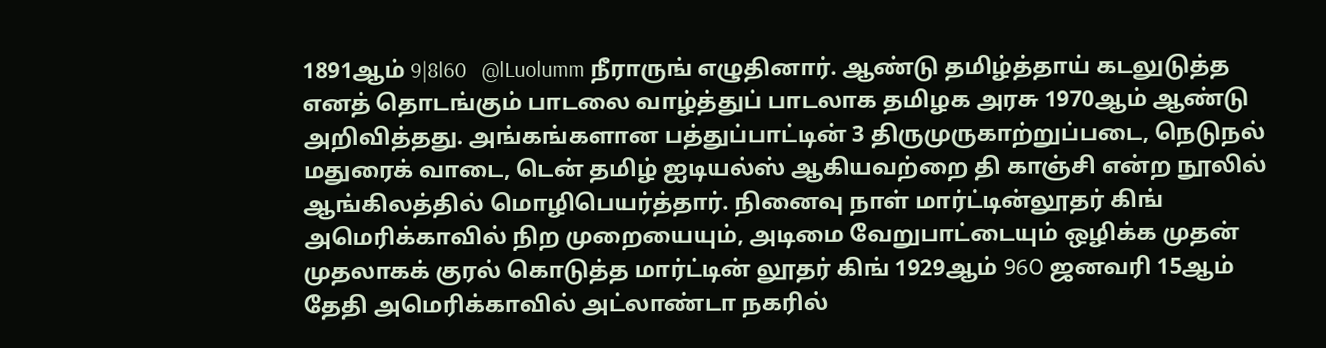1891ஆம் 9|8l60   @lLuolumm நீராருங் எழுதினார். ஆண்டு தமிழ்த்தாய் கடலுடுத்த எனத் தொடங்கும் பாடலை வாழ்த்துப் பாடலாக தமிழக அரசு 1970ஆம் ஆண்டு அறிவித்தது. அங்கங்களான பத்துப்பாட்டின் 3 திருமுருகாற்றுப்படை, நெடுநல் மதுரைக் வாடை, டென் தமிழ் ஐடியல்ஸ் ஆகியவற்றை தி காஞ்சி என்ற நூலில் ஆங்கிலத்தில் மொழிபெயர்த்தார். நினைவு நாள் மார்ட்டின்லூதர் கிங் அமெரிக்காவில் நிற முறையையும், அடிமை வேறுபாட்டையும் ஒழிக்க முதன் முதலாகக் குரல் கொடுத்த மார்ட்டின் லூதர் கிங் 1929ஆம் 96೦ ஜனவரி 15ஆம் தேதி அமெரிக்காவில் அட்லாண்டா நகரில்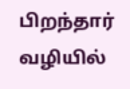பிறந்தார்  வழியில்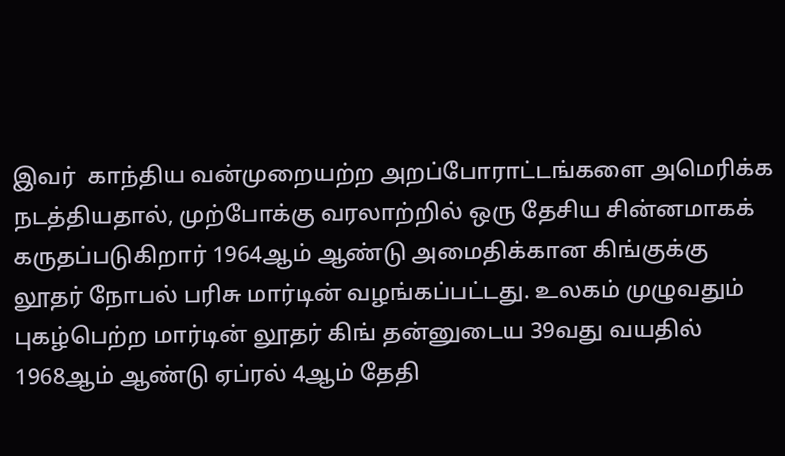இவர்  காந்திய வன்முறையற்ற அறப்போராட்டங்களை அமெரிக்க நடத்தியதால், முற்போக்கு வரலாற்றில் ஒரு தேசிய சின்னமாகக் கருதப்படுகிறார் 1964ஆம் ஆண்டு அமைதிக்கான கிங்குக்கு லூதர் நோபல் பரிசு மார்டின் வழங்கப்பட்டது. உலகம் முழுவதும் புகழ்பெற்ற மார்டின் லூதர் கிங் தன்னுடைய 39வது வயதில் 1968ஆம் ஆண்டு ஏப்ரல் 4ஆம் தேதி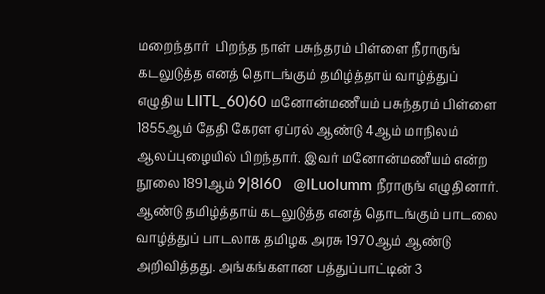மறைந்தார்  பிறந்த நாள் பசுந்தரம் பிள்ளை நீராருங் கடலுடுத்த எனத் தொடங்கும் தமிழ்த்தாய் வாழ்த்துப் எழுதிய LIITL_60)60 மனோன்மணீயம் பசுந்தரம் பிள்ளை 1855ஆம் தேதி கேரள ஏப்ரல் ஆண்டு 4ஆம் மாநிலம் ஆலப்புழையில் பிறந்தார். இவர் மனோன்மணீயம் என்ற நூலை 1891ஆம் 9|8l60   @lLuolumm நீராருங் எழுதினார். ஆண்டு தமிழ்த்தாய் கடலுடுத்த எனத் தொடங்கும் பாடலை வாழ்த்துப் பாடலாக தமிழக அரசு 1970ஆம் ஆண்டு அறிவித்தது. அங்கங்களான பத்துப்பாட்டின் 3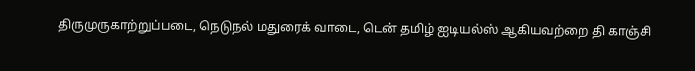திருமுருகாற்றுப்படை, நெடுநல் மதுரைக் வாடை, டென் தமிழ் ஐடியல்ஸ் ஆகியவற்றை தி காஞ்சி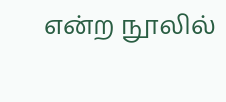என்ற நூலில்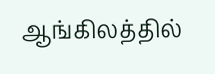ஆங்கிலத்தில்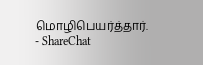மொழிபெயர்த்தார். - ShareChat